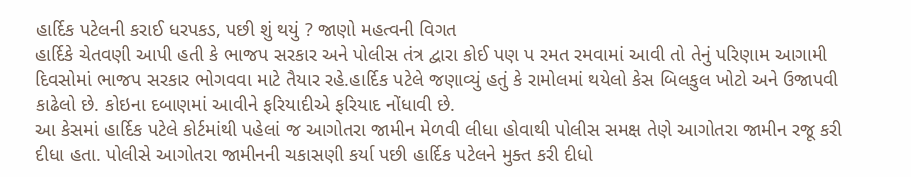હાર્દિક પટેલની કરાઈ ધરપકડ, પછી શું થયું ? જાણો મહત્વની વિગત
હાર્દિકે ચેતવણી આપી હતી કે ભાજપ સરકાર અને પોલીસ તંત્ર દ્વારા કોઈ પણ પ રમત રમવામાં આવી તો તેનું પરિણામ આગામી દિવસોમાં ભાજપ સરકાર ભોગવવા માટે તૈયાર રહે.હાર્દિક પટેલે જણાવ્યું હતું કે રામોલમાં થયેલો કેસ બિલકુલ ખોટો અને ઉજાપવી કાઢેલો છે. કોઇના દબાણમાં આવીને ફરિયાદીએ ફરિયાદ નોંધાવી છે.
આ કેસમાં હાર્દિક પટેલે કોર્ટમાંથી પહેલાં જ આગોતરા જામીન મેળવી લીધા હોવાથી પોલીસ સમક્ષ તેણે આગોતરા જામીન રજૂ કરી દીધા હતા. પોલીસે આગોતરા જામીનની ચકાસણી કર્યા પછી હાર્દિક પટેલને મુક્ત કરી દીધો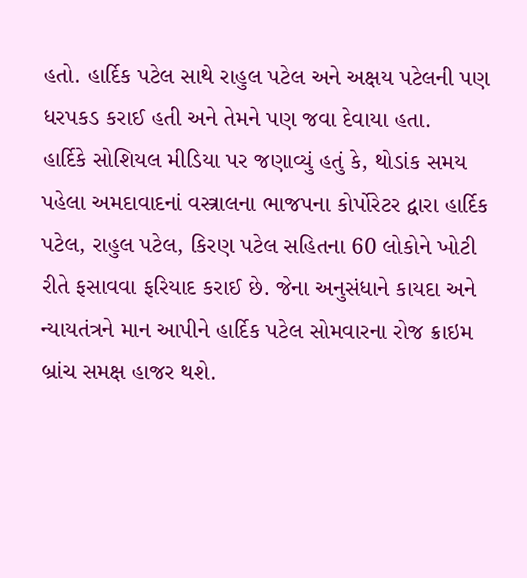હતો. હાર્દિક પટેલ સાથે રાહુલ પટેલ અને અક્ષય પટેલની પણ ધરપકડ કરાઈ હતી અને તેમને પણ જવા દેવાયા હતા.
હાર્દિકે સોશિયલ મીડિયા પર જણાવ્યું હતું કે, થોડાંક સમય પહેલા અમદાવાદનાં વસ્ત્રાલના ભાજપના કોર્પોરેટર દ્વારા હાર્દિક પટેલ, રાહુલ પટેલ, કિરણ પટેલ સહિતના 60 લોકોને ખોટી રીતે ફસાવવા ફરિયાદ કરાઈ છે. જેના અનુસંધાને કાયદા અને ન્યાયતંત્રને માન આપીને હાર્દિક પટેલ સોમવારના રોજ ક્રાઇમ બ્રાંચ સમક્ષ હાજર થશે.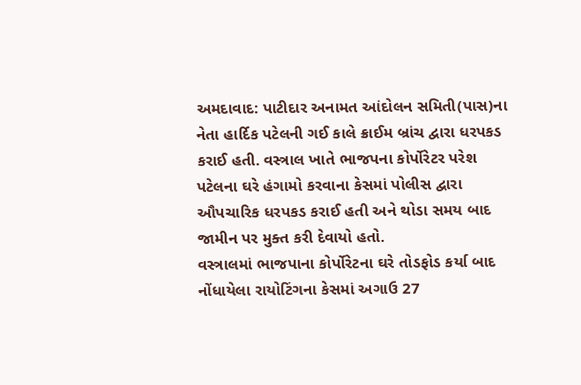અમદાવાદ: પાટીદાર અનામત આંદોલન સમિતી(પાસ)ના નેતા હાર્દિક પટેલની ગઈ કાલે ક્રાઈમ બ્રાંચ દ્વારા ધરપકડ કરાઈ હતી. વસ્ત્રાલ ખાતે ભાજપના કોર્પોરેટર પરેશ પટેલના ઘરે હંગામો કરવાના કેસમાં પોલીસ દ્વારા ઔપચારિક ધરપકડ કરાઈ હતી અને થોડા સમય બાદ જામીન પર મુક્ત કરી દેવાયો હતો.
વસ્ત્રાલમાં ભાજપાના કોર્પોરેટના ઘરે તોડફોડ કર્યા બાદ નોંધાયેલા રાયોટિંગના કેસમાં અગાઉ 27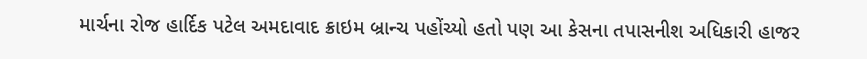માર્ચના રોજ હાર્દિક પટેલ અમદાવાદ ક્રાઇમ બ્રાન્ચ પહોંચ્યો હતો પણ આ કેસના તપાસનીશ અધિકારી હાજર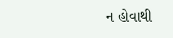ન હોવાથી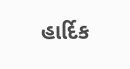હાર્દિક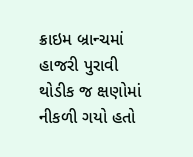ક્રાઇમ બ્રાન્ચમાં હાજરી પુરાવી થોડીક જ ક્ષણોમાં નીકળી ગયો હતો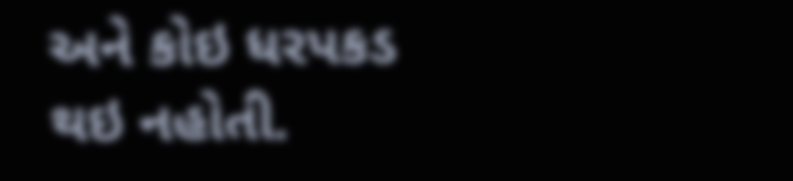અને કોઇ ધરપકડ થઇ નહોતી.